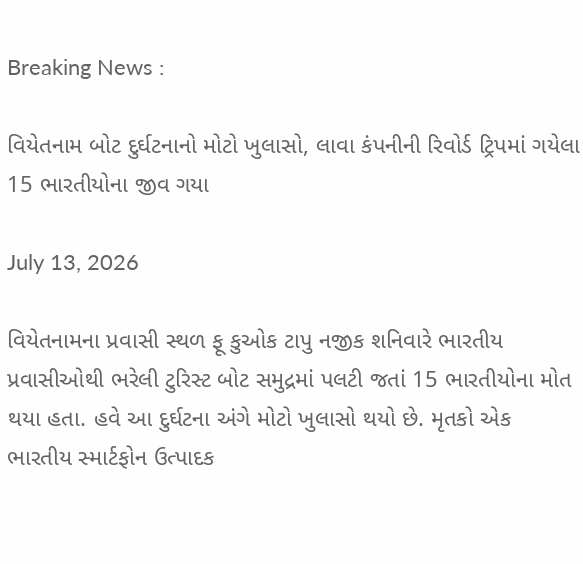Breaking News :

વિયેતનામ બોટ દુર્ઘટનાનો મોટો ખુલાસો, લાવા કંપનીની રિવોર્ડ ટ્રિપમાં ગયેલા 15 ભારતીયોના જીવ ગયા

July 13, 2026

વિયેતનામના પ્રવાસી સ્થળ ફૂ કુઓક ટાપુ નજીક શનિવારે ભારતીય પ્રવાસીઓથી ભરેલી ટુરિસ્ટ બોટ સમુદ્રમાં પલટી જતાં 15 ભારતીયોના મોત થયા હતા. હવે આ દુર્ઘટના અંગે મોટો ખુલાસો થયો છે. મૃતકો એક ભારતીય સ્માર્ટફોન ઉત્પાદક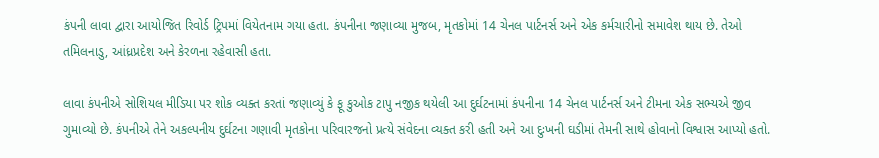કંપની લાવા દ્વારા આયોજિત રિવોર્ડ ટ્રિપમાં વિયેતનામ ગયા હતા. કંપનીના જણાવ્યા મુજબ, મૃતકોમાં 14 ચેનલ પાર્ટનર્સ અને એક કર્મચારીનો સમાવેશ થાય છે. તેઓ તમિલનાડુ, આંધ્રપ્રદેશ અને કેરળના રહેવાસી હતા.

લાવા કંપનીએ સોશિયલ મીડિયા પર શોક વ્યક્ત કરતાં જણાવ્યું કે ફૂ કુઓક ટાપુ નજીક થયેલી આ દુર્ઘટનામાં કંપનીના 14 ચેનલ પાર્ટનર્સ અને ટીમના એક સભ્યએ જીવ ગુમાવ્યો છે. કંપનીએ તેને અકલ્પનીય દુર્ઘટના ગણાવી મૃતકોના પરિવારજનો પ્રત્યે સંવેદના વ્યક્ત કરી હતી અને આ દુઃખની ઘડીમાં તેમની સાથે હોવાનો વિશ્વાસ આપ્યો હતો.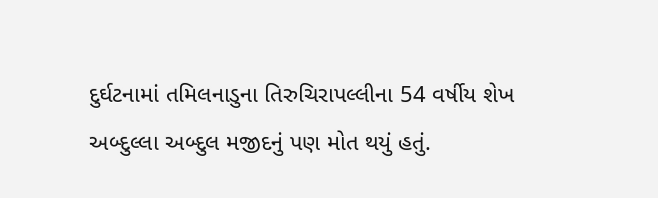દુર્ઘટનામાં તમિલનાડુના તિરુચિરાપલ્લીના 54 વર્ષીય શેખ અબ્દુલ્લા અબ્દુલ મજીદનું પણ મોત થયું હતું.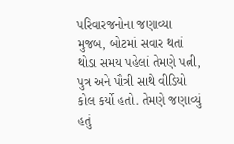પરિવારજનોના જણાવ્યા મુજબ, બોટમાં સવાર થતાં થોડા સમય પહેલાં તેમણે પત્ની, પુત્ર અને પૌત્રી સાથે વીડિયો કોલ કર્યો હતો. તેમણે જણાવ્યું હતું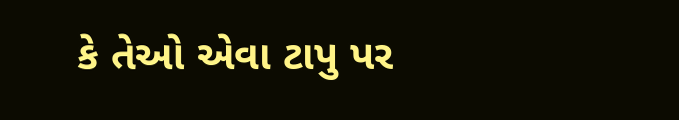કે તેઓ એવા ટાપુ પર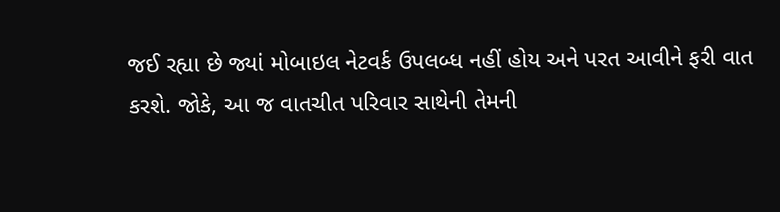જઈ રહ્યા છે જ્યાં મોબાઇલ નેટવર્ક ઉપલબ્ધ નહીં હોય અને પરત આવીને ફરી વાત કરશે. જોકે, આ જ વાતચીત પરિવાર સાથેની તેમની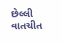છેલ્લી વાતચીત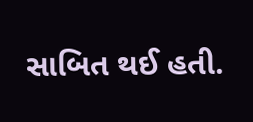સાબિત થઈ હતી.